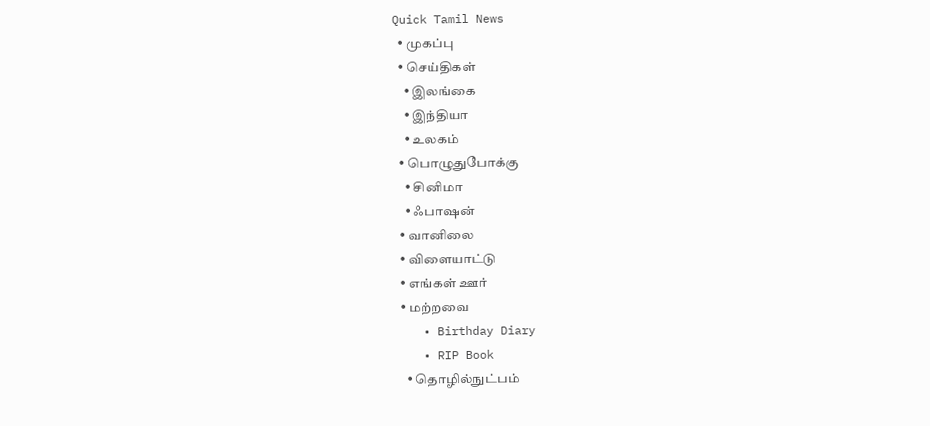Quick Tamil News
  • முகப்பு
  • செய்திகள்
    • இலங்கை
    • இந்தியா
    • உலகம்
  • பொழுதுபோக்கு
    • சினிமா
    • ஃபாஷன்
  • வானிலை
  • விளையாட்டு
  • எங்கள் ஊர்
  • மற்றவை
    • Birthday Diary
    • RIP Book
    • தொழில்நுட்பம்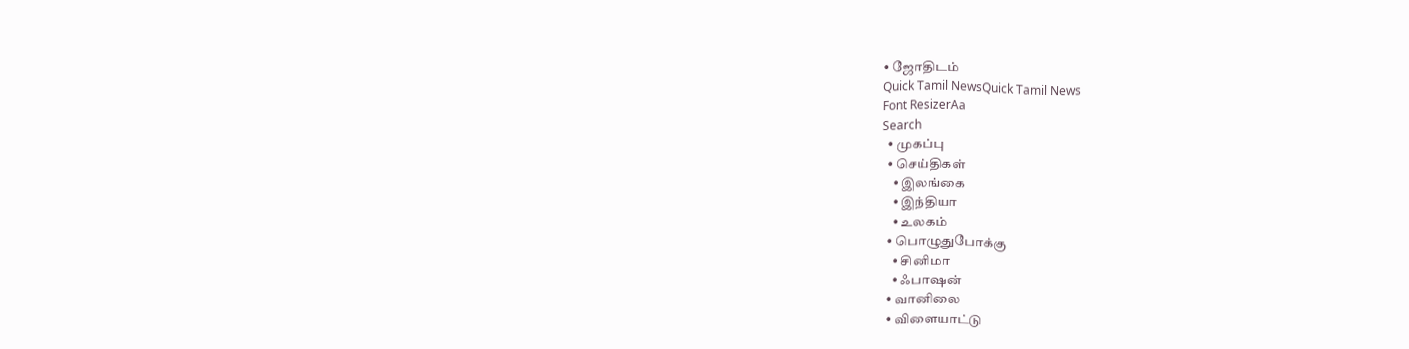• ஜோதிடம்
Quick Tamil NewsQuick Tamil News
Font ResizerAa
Search
  • முகப்பு
  • செய்திகள்
    • இலங்கை
    • இந்தியா
    • உலகம்
  • பொழுதுபோக்கு
    • சினிமா
    • ஃபாஷன்
  • வானிலை
  • விளையாட்டு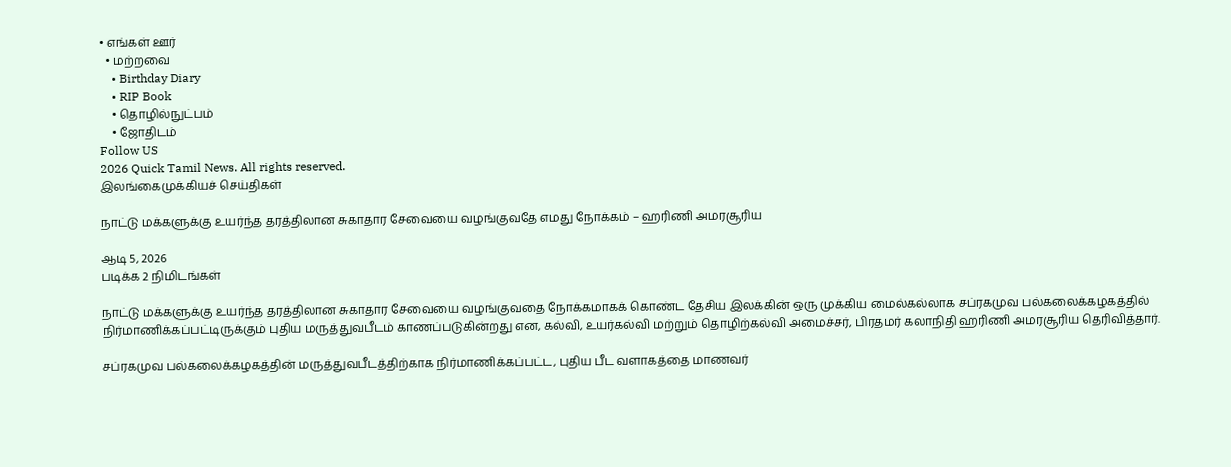• எங்கள் ஊர்
  • மற்றவை
    • Birthday Diary
    • RIP Book
    • தொழில்நுட்பம்
    • ஜோதிடம்
Follow US
2026 Quick Tamil News. All rights reserved.
இலங்கைமுக்கியச் செய்திகள்

நாட்டு மக்களுக்கு உயர்ந்த தரத்திலான சுகாதார சேவையை வழங்குவதே எமது நோக்கம் – ஹரிணி அமரசூரிய

ஆடி 5, 2026
படிக்க 2 நிமிடங்கள்

நாட்டு மக்களுக்கு உயர்ந்த தரத்திலான சுகாதார சேவையை வழங்குவதை நோக்கமாகக் கொண்ட தேசிய இலக்கின் ஒரு முக்கிய மைல்கல்லாக சப்ரகமுவ பல்கலைக்கழகத்தில் நிர்மாணிக்கப்பட்டிருக்கும் புதிய மருத்துவபீடம் காணப்படுகின்றது என, கல்வி, உயர்கல்வி மற்றும் தொழிற்கல்வி அமைச்சர், பிரதமர் கலாநிதி ஹரிணி அமரசூரிய தெரிவித்தார்.

சப்ரகமுவ பல்கலைக்கழகத்தின் மருத்துவபீடத்திற்காக நிர்மாணிக்கப்பட்ட, புதிய பீட வளாகத்தை மாணவர்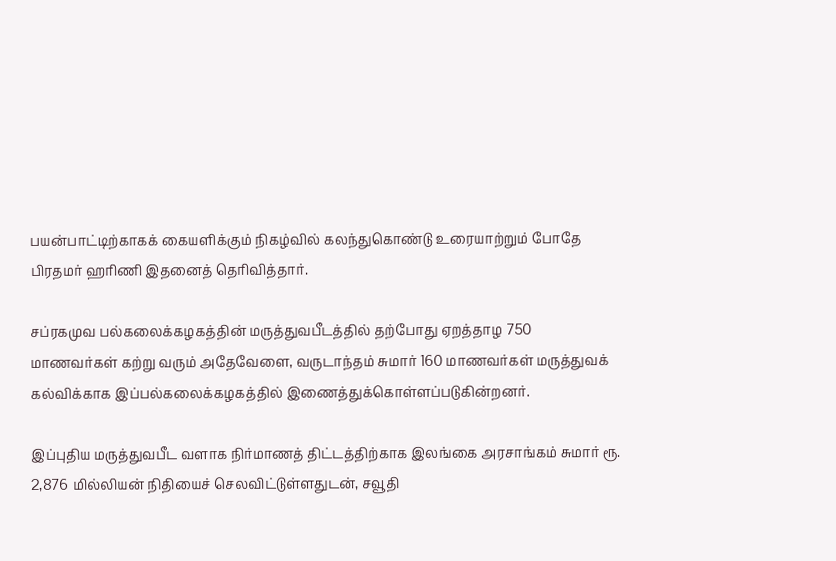பயன்பாட்டிற்காகக் கையளிக்கும் நிகழ்வில் கலந்துகொண்டு உரையாற்றும் போதே பிரதமர் ஹரிணி இதனைத் தெரிவித்தார்.

சப்ரகமுவ பல்கலைக்கழகத்தின் மருத்துவபீடத்தில் தற்போது ஏறத்தாழ 750 மாணவர்கள் கற்று வரும் அதேவேளை, வருடாந்தம் சுமார் 160 மாணவர்கள் மருத்துவக் கல்விக்காக இப்பல்கலைக்கழகத்தில் இணைத்துக்கொள்ளப்படுகின்றனர்.

இப்புதிய மருத்துவபீட வளாக நிர்மாணத் திட்டத்திற்காக இலங்கை அரசாங்கம் சுமார் ரூ. 2,876 மில்லியன் நிதியைச் செலவிட்டுள்ளதுடன், சவூதி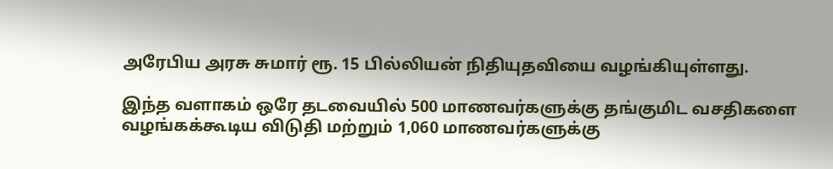அரேபிய அரசு சுமார் ரூ. 15 பில்லியன் நிதியுதவியை வழங்கியுள்ளது.

இந்த வளாகம் ஒரே தடவையில் 500 மாணவர்களுக்கு தங்குமிட வசதிகளை வழங்கக்கூடிய விடுதி மற்றும் 1,060 மாணவர்களுக்கு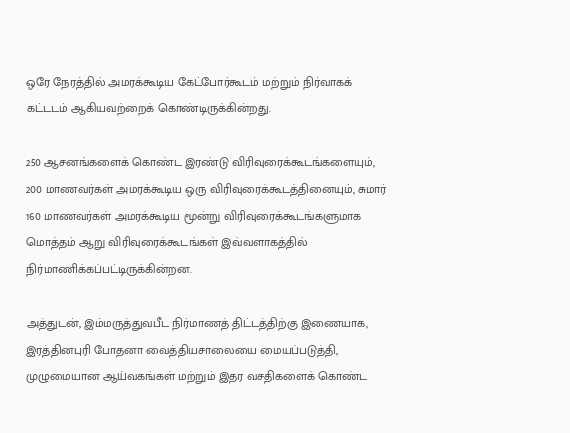ஒரே நேரத்தில் அமரக்கூடிய கேட்போர்கூடம் மற்றும் நிர்வாகக் கட்டடம் ஆகியவற்றைக் கொண்டிருக்கின்றது.

250 ஆசனங்களைக் கொண்ட இரண்டு விரிவுரைக்கூடங்களையும், 200 மாணவர்கள் அமரக்கூடிய ஒரு விரிவுரைக்கூடத்தினையும், சுமார் 160 மாணவர்கள் அமரக்கூடிய மூன்று விரிவுரைக்கூடங்களுமாக மொத்தம் ஆறு விரிவுரைக்கூடங்கள் இவ்வளாகத்தில் நிர்மாணிக்கப்பட்டிருக்கின்றன.

அத்துடன், இம்மருத்துவபீட நிர்மாணத் திட்டத்திற்கு இணையாக, இரத்தினபுரி போதனா வைத்தியசாலையை மையப்படுத்தி, முழுமையான ஆய்வகங்கள் மற்றும் இதர வசதிகளைக் கொண்ட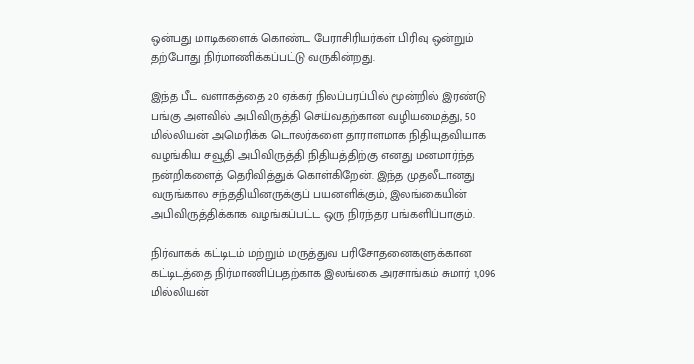ஒன்பது மாடிகளைக் கொண்ட பேராசிரியர்கள் பிரிவு ஒன்றும் தற்போது நிர்மாணிக்கப்பட்டு வருகின்றது.

இந்த பீட வளாகத்தை 20 ஏக்கர் நிலப்பரப்பில் மூன்றில் இரண்டு பங்கு அளவில் அபிவிருத்தி செய்வதற்கான வழியமைத்து, 50 மில்லியன் அமெரிக்க டொலர்களை தாராளமாக நிதியுதவியாக வழங்கிய சவூதி அபிவிருத்தி நிதியத்திற்கு எனது மனமார்ந்த நன்றிகளைத் தெரிவித்துக் கொள்கிறேன். இந்த முதலீடானது வருங்கால சந்ததியினருக்குப் பயனளிக்கும், இலங்கையின் அபிவிருத்திக்காக வழங்கப்பட்ட ஒரு நிரந்தர பங்களிப்பாகும்.

நிர்வாகக் கட்டிடம் மற்றும் மருத்துவ பரிசோதனைகளுக்கான கட்டிடத்தை நிர்மாணிப்பதற்காக இலங்கை அரசாங்கம் சுமார் 1,096 மில்லியன்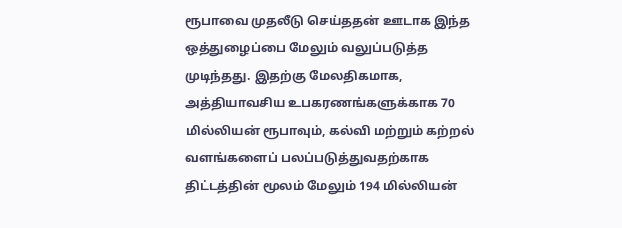ரூபாவை முதலீடு செய்ததன் ஊடாக இந்த ஒத்துழைப்பை மேலும் வலுப்படுத்த முடிந்தது. இதற்கு மேலதிகமாக, அத்தியாவசிய உபகரணங்களுக்காக 70 மில்லியன் ரூபாவும், கல்வி மற்றும் கற்றல் வளங்களைப் பலப்படுத்துவதற்காக திட்டத்தின் மூலம் மேலும் 194 மில்லியன்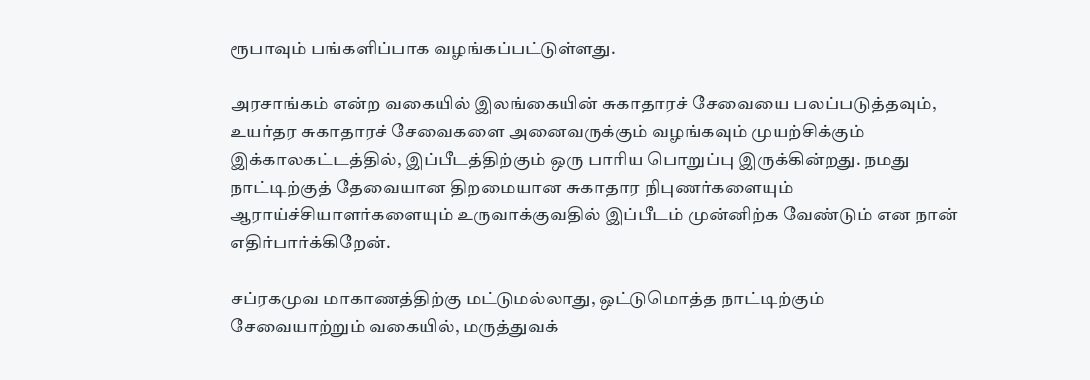ரூபாவும் பங்களிப்பாக வழங்கப்பட்டுள்ளது.

அரசாங்கம் என்ற வகையில் இலங்கையின் சுகாதாரச் சேவையை பலப்படுத்தவும், உயர்தர சுகாதாரச் சேவைகளை அனைவருக்கும் வழங்கவும் முயற்சிக்கும் இக்காலகட்டத்தில், இப்பீடத்திற்கும் ஒரு பாரிய பொறுப்பு இருக்கின்றது. நமது நாட்டிற்குத் தேவையான திறமையான சுகாதார நிபுணர்களையும் ஆராய்ச்சியாளர்களையும் உருவாக்குவதில் இப்பீடம் முன்னிற்க வேண்டும் என நான் எதிர்பார்க்கிறேன்.

சப்ரகமுவ மாகாணத்திற்கு மட்டுமல்லாது, ஒட்டுமொத்த நாட்டிற்கும் சேவையாற்றும் வகையில், மருத்துவக்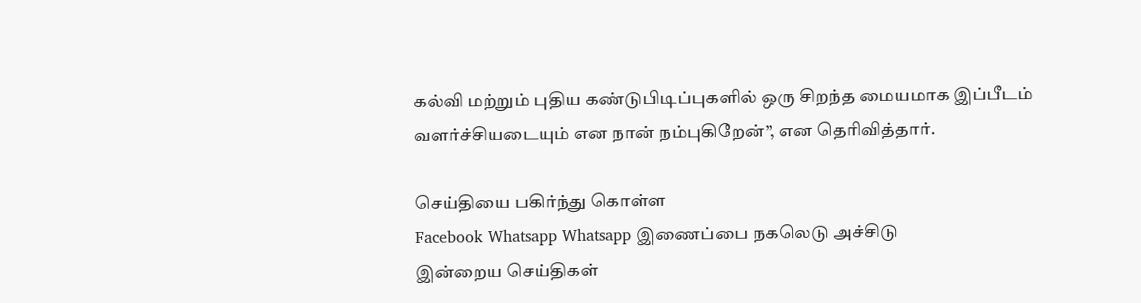கல்வி மற்றும் புதிய கண்டுபிடிப்புகளில் ஒரு சிறந்த மையமாக இப்பீடம் வளர்ச்சியடையும் என நான் நம்புகிறேன்”, என தெரிவித்தார்.

செய்தியை பகிர்ந்து கொள்ள
Facebook Whatsapp Whatsapp இணைப்பை நகலெடு அச்சிடு
இன்றைய செய்திகள்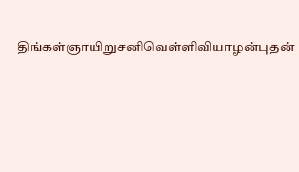திங்கள்ஞாயிறுசனிவெள்ளிவியாழன்புதன்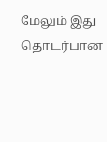மேலும் இது தொடர்பான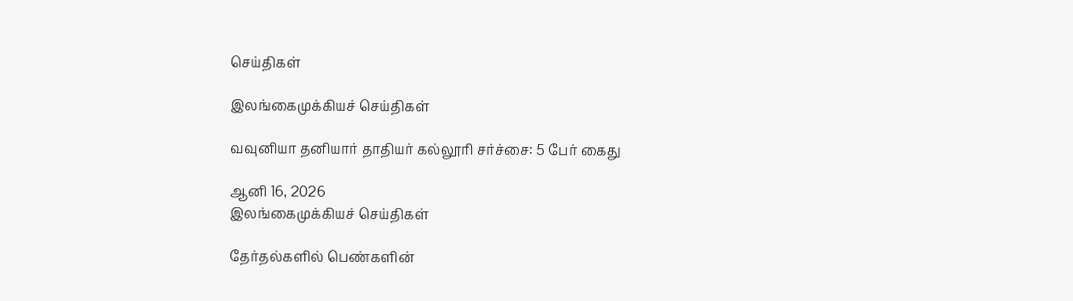செய்திகள்

இலங்கைமுக்கியச் செய்திகள்

வவுனியா தனியார் தாதியர் கல்லூரி சர்ச்சை: 5 பேர் கைது

ஆனி 16, 2026
இலங்கைமுக்கியச் செய்திகள்

தேர்தல்களில் பெண்களின்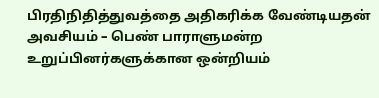பிரதிநிதித்துவத்தை அதிகரிக்க வேண்டியதன் அவசியம் – பெண் பாராளுமன்ற உறுப்பினர்களுக்கான ஒன்றியம்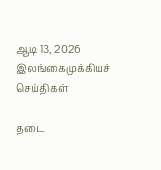ஆடி 13, 2026
இலங்கைமுக்கியச் செய்திகள்

தடை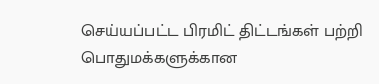செய்யப்பட்ட பிரமிட் திட்டங்கள் பற்றி பொதுமக்களுக்கான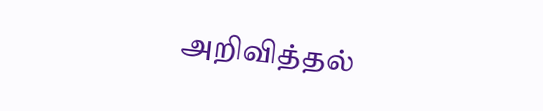அறிவித்தல்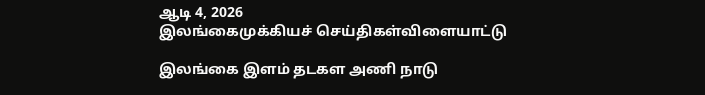ஆடி 4, 2026
இலங்கைமுக்கியச் செய்திகள்விளையாட்டு

இலங்கை இளம் தடகள அணி நாடு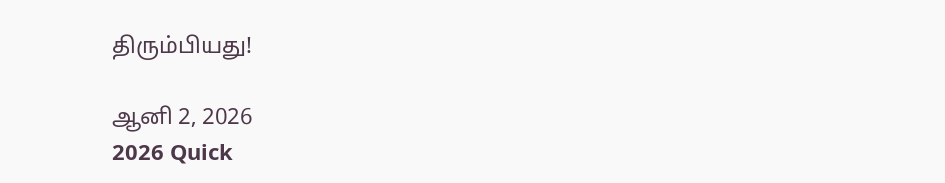திரும்பியது!

ஆனி 2, 2026
2026 Quick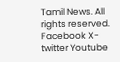Tamil News. All rights reserved.
Facebook X-twitter Youtube